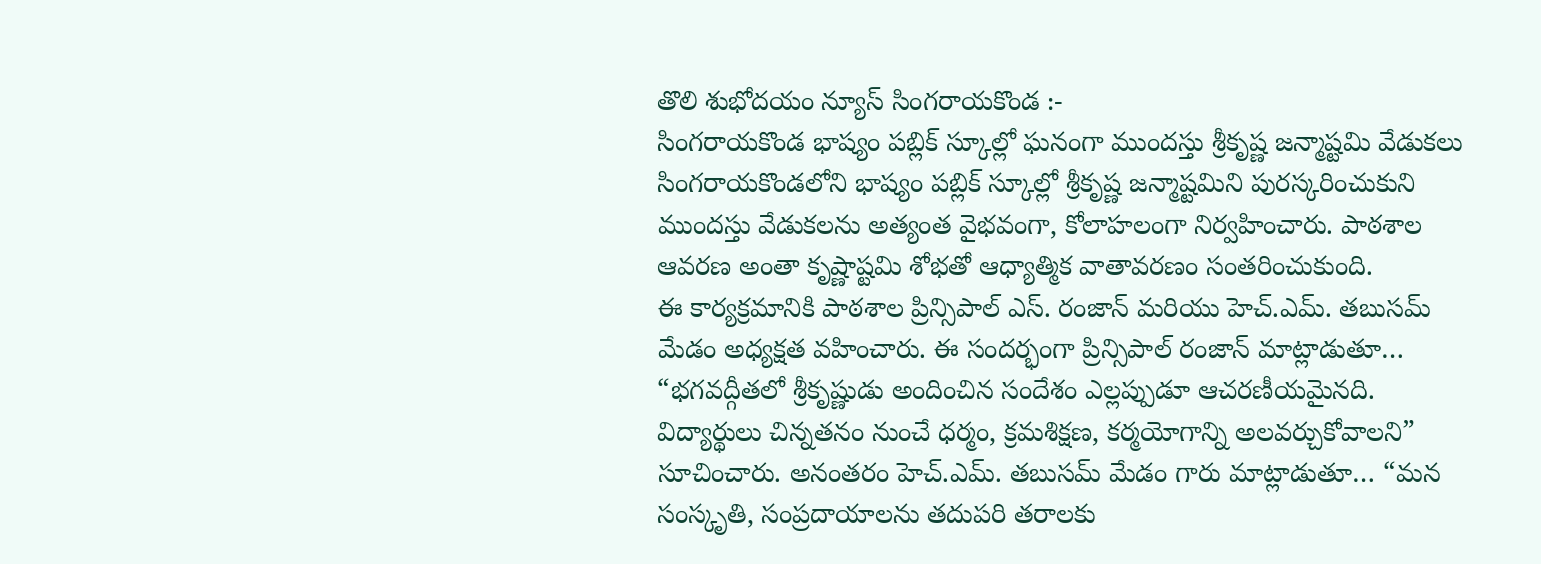తొలి శుభోదయం న్యూస్ సింగరాయకొండ :-
సింగరాయకొండ భాష్యం పబ్లిక్ స్కూల్లో ఘనంగా ముందస్తు శ్రీకృష్ణ జన్మాష్టమి వేడుకలు
సింగరాయకొండలోని భాష్యం పబ్లిక్ స్కూల్లో శ్రీకృష్ణ జన్మాష్టమిని పురస్కరించుకుని ముందస్తు వేడుకలను అత్యంత వైభవంగా, కోలాహలంగా నిర్వహించారు. పాఠశాల ఆవరణ అంతా కృష్ణాష్టమి శోభతో ఆధ్యాత్మిక వాతావరణం సంతరించుకుంది.
ఈ కార్యక్రమానికి పాఠశాల ప్రిన్సిపాల్ ఎస్. రంజాన్ మరియు హెచ్.ఎమ్. తబుసమ్ మేడం అధ్యక్షత వహించారు. ఈ సందర్భంగా ప్రిన్సిపాల్ రంజాన్ మాట్లాడుతూ… “భగవద్గీతలో శ్రీకృష్ణుడు అందించిన సందేశం ఎల్లప్పుడూ ఆచరణీయమైనది. విద్యార్థులు చిన్నతనం నుంచే ధర్మం, క్రమశిక్షణ, కర్మయోగాన్ని అలవర్చుకోవాలని” సూచించారు. అనంతరం హెచ్.ఎమ్. తబుసమ్ మేడం గారు మాట్లాడుతూ… “మన సంస్కృతి, సంప్రదాయాలను తదుపరి తరాలకు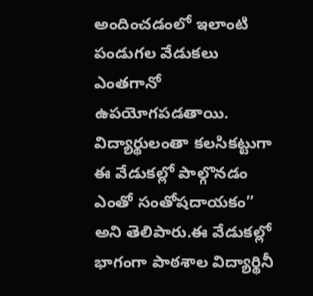అందించడంలో ఇలాంటి పండుగల వేడుకలు ఎంతగానో ఉపయోగపడతాయి. విద్యార్థులంతా కలసికట్టుగా ఈ వేడుకల్లో పాల్గొనడం ఎంతో సంతోషదాయకం” అని తెలిపారు.ఈ వేడుకల్లో భాగంగా పాఠశాల విద్యార్థినీ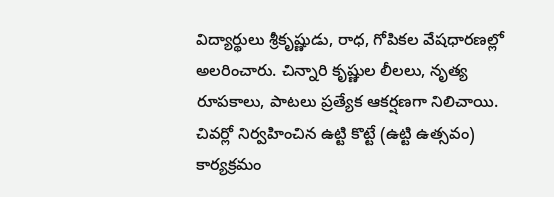విద్యార్థులు శ్రీకృష్ణుడు, రాధ, గోపికల వేషధారణల్లో అలరించారు. చిన్నారి కృష్ణుల లీలలు, నృత్య రూపకాలు, పాటలు ప్రత్యేక ఆకర్షణగా నిలిచాయి. చివర్లో నిర్వహించిన ఉట్టి కొట్టే (ఉట్టి ఉత్సవం) కార్యక్రమం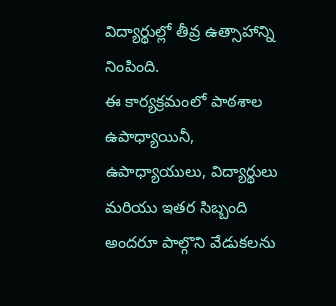విద్యార్థుల్లో తీవ్ర ఉత్సాహాన్ని నింపింది.
ఈ కార్యక్రమంలో పాఠశాల ఉపాధ్యాయినీ, ఉపాధ్యాయులు, విద్యార్థులు మరియు ఇతర సిబ్బంది అందరూ పాల్గొని వేడుకలను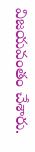విజయవంతం చేశారు.